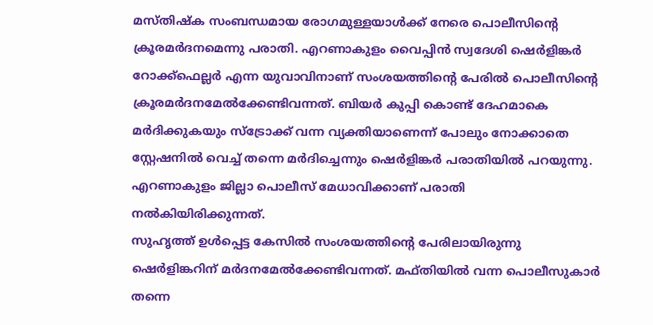മസ്തിഷ്ക സംബന്ധമായ രോഗമുള്ളയാൾക്ക് നേരെ പൊലീസിന്റെ ക്രൂരമർദനമെന്നു പരാതി. എറണാകുളം വൈപ്പിൻ സ്വദേശി ഷെർളിങ്കർ റോക്ക്ഫെല്ലർ എന്ന യുവാവിനാണ് സംശയത്തിന്റെ പേരിൽ പൊലീസിന്റെ ക്രൂരമർദനമേൽക്കേണ്ടിവന്നത്. ബിയർ കുപ്പി കൊണ്ട് ദേഹമാകെ മർദിക്കുകയും സ്ട്രോക്ക് വന്ന വ്യക്തിയാണെന്ന് പോലും നോക്കാതെ സ്റ്റേഷനിൽ വെച്ച് തന്നെ മർദിച്ചെന്നും ഷെർളിങ്കർ പരാതിയിൽ പറയുന്നു. എറണാകുളം ജില്ലാ പൊലീസ് മേധാവിക്കാണ് പരാതി നൽകിയിരിക്കുന്നത്.
സുഹൃത്ത് ഉൾപ്പെട്ട കേസിൽ സംശയത്തിന്റെ പേരിലായിരുന്നു ഷെർളിങ്കറിന് മർദനമേൽക്കേണ്ടിവന്നത്. മഫ്തിയിൽ വന്ന പൊലീസുകാർ തന്നെ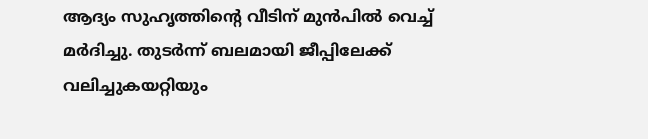ആദ്യം സുഹൃത്തിന്റെ വീടിന് മുൻപിൽ വെച്ച് മർദിച്ചു. തുടർന്ന് ബലമായി ജീപ്പിലേക്ക് വലിച്ചുകയറ്റിയും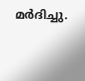മർദിച്ചു.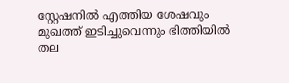സ്റ്റേഷനിൽ എത്തിയ ശേഷവും മുഖത്ത് ഇടിച്ചുവെന്നും ഭിത്തിയിൽ തല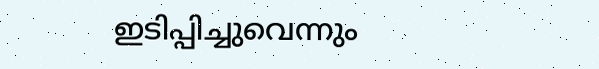ഇടിപ്പിച്ചുവെന്നും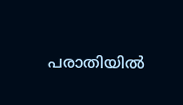പരാതിയിൽ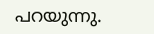പറയുന്നു.